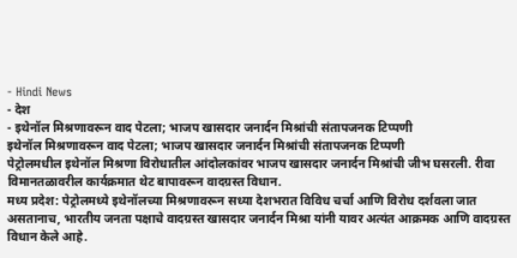- Hindi News
- देश
- इथेनॉल मिश्रणावरून वाद पेटला; भाजप खासदार जनार्दन मिश्रांची संतापजनक टिप्पणी
इथेनॉल मिश्रणावरून वाद पेटला; भाजप खासदार जनार्दन मिश्रांची संतापजनक टिप्पणी
पेट्रोलमधील इथेनॉल मिश्रणा विरोधातील आंदोलकांवर भाजप खासदार जनार्दन मिश्रांची जीभ घसरली. रीवा विमानतळावरील कार्यक्रमात थेट बापावरून वादग्रस्त विधान.
मध्य प्रदेश: पेट्रोलमध्ये इथेनॉलच्या मिश्रणावरून सध्या देशभरात विविध चर्चा आणि विरोध दर्शवला जात असतानाच, भारतीय जनता पक्षाचे वादग्रस्त खासदार जनार्दन मिश्रा यांनी यावर अत्यंत आक्रमक आणि वादग्रस्त विधान केले आहे.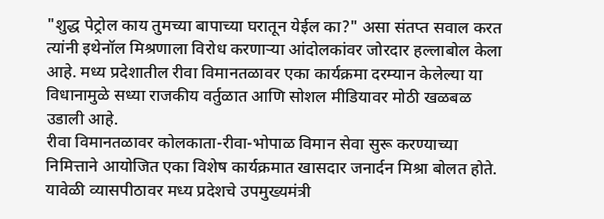"शुद्ध पेट्रोल काय तुमच्या बापाच्या घरातून येईल का?" असा संतप्त सवाल करत त्यांनी इथेनॉल मिश्रणाला विरोध करणाऱ्या आंदोलकांवर जोरदार हल्लाबोल केला आहे. मध्य प्रदेशातील रीवा विमानतळावर एका कार्यक्रमा दरम्यान केलेल्या या विधानामुळे सध्या राजकीय वर्तुळात आणि सोशल मीडियावर मोठी खळबळ उडाली आहे.
रीवा विमानतळावर कोलकाता-रीवा-भोपाळ विमान सेवा सुरू करण्याच्या निमित्ताने आयोजित एका विशेष कार्यक्रमात खासदार जनार्दन मिश्रा बोलत होते. यावेळी व्यासपीठावर मध्य प्रदेशचे उपमुख्यमंत्री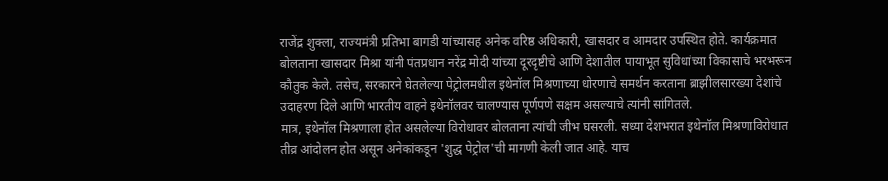राजेंद्र शुक्ला, राज्यमंत्री प्रतिभा बागडी यांच्यासह अनेक वरिष्ठ अधिकारी, खासदार व आमदार उपस्थित होते. कार्यक्रमात बोलताना खासदार मिश्रा यांनी पंतप्रधान नरेंद्र मोदी यांच्या दूरदृष्टीचे आणि देशातील पायाभूत सुविधांच्या विकासाचे भरभरून कौतुक केले. तसेच, सरकारने घेतलेल्या पेट्रोलमधील इथेनॉल मिश्रणाच्या धोरणाचे समर्थन करताना ब्राझीलसारख्या देशांचे उदाहरण दिले आणि भारतीय वाहने इथेनॉलवर चालण्यास पूर्णपणे सक्षम असल्याचे त्यांनी सांगितले.
मात्र, इथेनॉल मिश्रणाला होत असलेल्या विरोधावर बोलताना त्यांची जीभ घसरली. सध्या देशभरात इथेनॉल मिश्रणाविरोधात तीव्र आंदोलन होत असून अनेकांकडून 'शुद्ध पेट्रोल'ची मागणी केली जात आहे. याच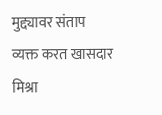मुद्द्यावर संताप व्यक्त करत खासदार मिश्रा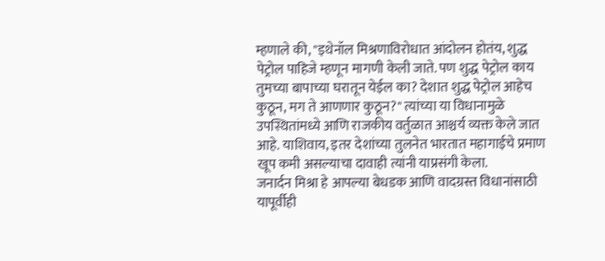म्हणाले की, "इथेनॉल मिश्रणाविरोधात आंदोलन होतंय, शुद्ध पेट्रोल पाहिजे म्हणून मागणी केली जाते. पण शुद्ध पेट्रोल काय तुमच्या बापाच्या घरातून येईल का? देशात शुद्ध पेट्रोल आहेच कुठून, मग ते आणणार कुठून?" त्यांच्या या विधानामुळे उपस्थितांमध्ये आणि राजकीय वर्तुळात आश्चर्य व्यक्त केले जात आहे. याशिवाय, इतर देशांच्या तुलनेत भारतात महागाईचे प्रमाण खूप कमी असल्याचा दावाही त्यांनी याप्रसंगी केला.
जनार्दन मिश्रा हे आपल्या बेधडक आणि वादग्रस्त विधानांसाठी यापूर्वीही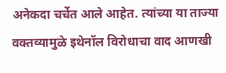अनेकदा चर्चेत आले आहेत. त्यांच्या या ताज्या वक्तव्यामुळे इथेनॉल विरोधाचा वाद आणखी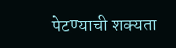पेटण्याची शक्यता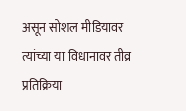असून सोशल मीडियावर त्यांच्या या विधानावर तीव्र प्रतिक्रिया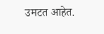उमटत आहेत.